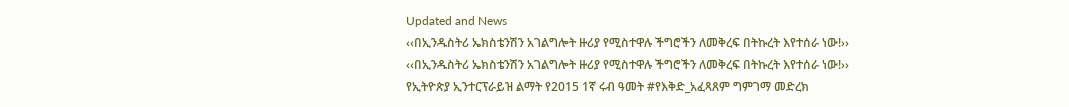Updated and News
‹‹በኢንዱስትሪ ኤክስቴንሽን አገልግሎት ዙሪያ የሚስተዋሉ ችግሮችን ለመቅረፍ በትኩረት እየተሰራ ነው!››
‹‹በኢንዱስትሪ ኤክስቴንሽን አገልግሎት ዙሪያ የሚስተዋሉ ችግሮችን ለመቅረፍ በትኩረት እየተሰራ ነው!››
የኢትዮጵያ ኢንተርፕራይዝ ልማት የ2015 1ኛ ሩብ ዓመት #የእቅድ_አፈጻጸም ግምገማ መድረክ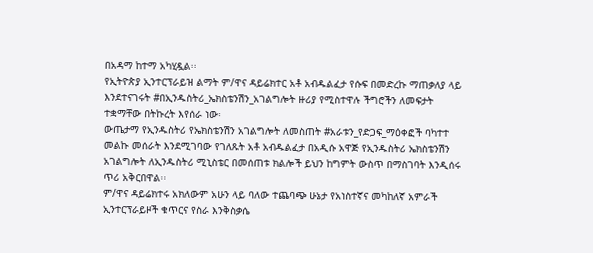በአዳማ ከተማ አካሂዷል፡፡
የኢትዮጵያ ኢንተርፕራይዝ ልማት ም/ዋና ዳይሬክተር አቶ አብዱልፈታ የሱፍ በመድረኩ ማጠቃለያ ላይ እንደተናገሩት #በኢንዱስትሪ_ኤክስቴንሽን_አገልግሎት ዙሪያ የሚስተዋሉ ችግሮችን ለመፍታት ተቋማቸው በትኩረት እየሰራ ነው፡
ውጤታማ የኢንዱስትሪ የኤክስቴንሽን አገልግሎት ለመስጠት #አራቱን_የድጋፍ_ማዕቀፎች ባካተተ መልኩ መሰራት እንደሚገባው የገለጹት አቶ አብዱልፈታ በአዲሱ አዋጅ የኢንዱስትሪ ኤክስቴንሽን አገልግሎት ለኢንዱስትሪ ሚኒስቴር በመሰጠቱ ክልሎች ይህን ከግምት ውስጥ በማስገባት እንዲሰሩ ጥሪ አቅርበዋል፡፡
ም/ዋና ዳይሬክተሩ አክለውም አሁን ላይ ባለው ተጨባጭ ሁኔታ የአነስተኛና መካከለኛ አምራች ኢንተርፕራይዞች ቁጥርና የስራ እንቅስቃሴ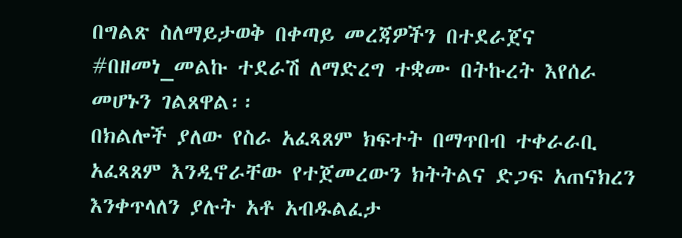በግልጽ ስለማይታወቅ በቀጣይ መረጃዎችን በተደራጀና #በዘመነ_መልኩ ተደራሽ ለማድረግ ተቋሙ በትኩረት እየሰራ መሆኑን ገልጸዋል፡፡
በክልሎች ያለው የስራ አፈጻጸም ክፍተት በማጥበብ ተቀራራቢ አፈጻጸም እንዲኖራቸው የተጀመረውን ክትትልና ድጋፍ አጠናክረን እንቀጥላለን ያሉት አቶ አብዱልፈታ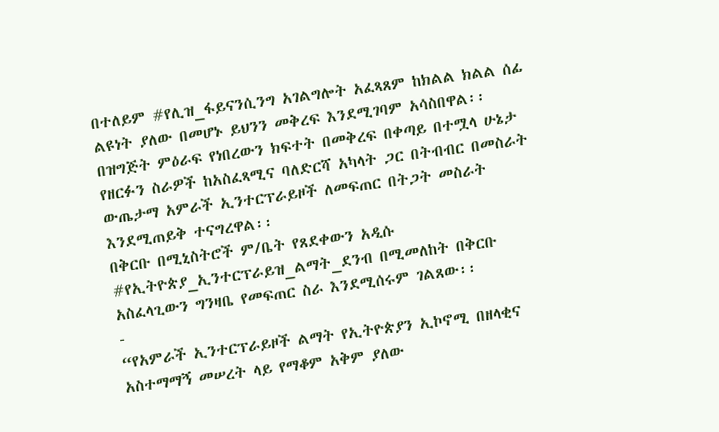በተለይም #የሊዝ_ፋይናንሲንግ አገልግሎት አፈጻጸም ከክልል ክልል ሰፊ ልዩነት ያለው በመሆኑ ይህንን መቅረፍ እንደሚገባም አሳስበዋል፡፡
በዝግጅት ምዕራፍ የነበረውን ክፍተት በመቅረፍ በቀጣይ በተሟላ ሁኔታ የዘርፉን ስራዎች ከአስፈጻሚና ባለድርሻ አካላት ጋር በትብብር በመስራት ውጤታማ አምራች ኢንተርፕራይዞች ለመፍጠር በትጋት መስራት እንደሚጠይቅ ተናግረዋል፡፡
በቅርቡ በሚኒስትሮች ም/ቤት የጸደቀውን አዲሱ #የኢትዮጵያ_ኢንተርፕራይዝ_ልማት_ደንብ በሚመለከት በቅርቡ አስፈላጊውን ግንዛቤ የመፍጠር ስራ እንደሚሰሩም ገልጸው፡፡
-
“የአምራች ኢንተርፕራይዞች ልማት የኢትዮጵያን ኢኮኖሚ በዘላቂና አስተማማኝ መሠረት ላይ የማቆም አቅም ያለው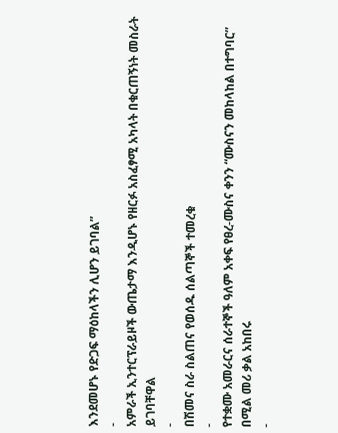እንደመሆኑ የድጋፍ ማዕከላችን ሊሆን ይገባል”
-
አምራች ኢንተርፕራይዞች ውጤታማ እንዲሆኑ የዘርፉ አስፈፃሚ አካላት በቁርጠኝነት መስራት ይገባቸዋል
-
በሽመና ስራ ስልጠና የወሰዱ ሰልጣኞች ተመረቁ
-
የተቋሙ አመራርና ሰራተኞች ዓለም አቀፍ የፀረ-ሙስና ቀንን “ሙስናን መከላከል በተግባር” በሚል መሪ ቃል አከበሩ
-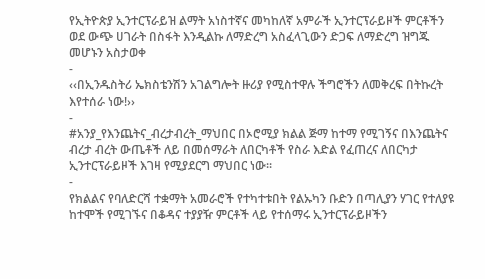የኢትዮጵያ ኢንተርፕራይዝ ልማት አነስተኛና መካከለኛ አምራች ኢንተርፕራይዞች ምርቶችን ወደ ውጭ ሀገራት በስፋት እንዲልኩ ለማድረግ አስፈላጊውን ድጋፍ ለማድረግ ዝግጁ መሆኑን አስታወቀ
-
‹‹በኢንዱስትሪ ኤክስቴንሽን አገልግሎት ዙሪያ የሚስተዋሉ ችግሮችን ለመቅረፍ በትኩረት እየተሰራ ነው!››
-
#አንያ_የእንጨትና_ብረታብረት_ማህበር በኦሮሚያ ክልል ጅማ ከተማ የሚገኝና በእንጨትና ብረታ ብረት ውጤቶች ለይ በመሰማራት ለበርካቶች የስራ እድል የፈጠረና ለበርካታ ኢንተርፕራይዞች እገዛ የሚያደርግ ማህበር ነው፡፡
-
የክልልና የባለድርሻ ተቋማት አመራሮች የተካተቱበት የልኡካን ቡድን በጣሊያን ሃገር የተለያዩ ከተሞች የሚገኙና በቆዳና ተያያዥ ምርቶች ላይ የተሰማሩ ኢንተርፕራይዞችን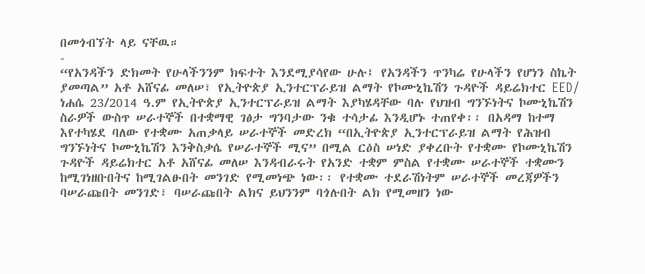በመጎብኘት ላይ ናቸዉ።
-
“የአንዳችን ድክመት የሁላችንንም ክፍተት እንደሚያሳየው ሁሉ፤ የአንዳችን ጥንካሬ የሁላችን የሆነን ስኬት ያመጣል” አቶ አሸናፊ መለሠ፣ የኢትዮጵያ ኢንተርፕራይዝ ልማት የኮሙኒኬሽን ጉዳዮች ዳይሬክተር EED/ ነሐሴ 23/2014 ዓ.ም የኢትዮጵያ ኢንተርፕራይዝ ልማት እያካሄዳቸው ባሉ የህዝብ ግንኙነትና ኮሙኒኬሽን ስራዎች ውስጥ ሠራተኞች በተቋማዊ ገፅታ ግንባታው ንቁ ተሳታፊ እንዲሆኑ ተጠየቀ፡፡ በአዳማ ከተማ እየተካሄደ ባለው የተቋሙ አጠቃላይ ሠራተኞች መድረክ “በኢትዮጵያ ኢንተርፕራይዝ ልማት የሕዝብ ግንኙነትና ኮሙኒኬሽን እንቅስቃሴ የሠራተኞች ሚና” በሚል ርዕስ ሠነድ ያቀረቡት የተቋሙ የኮሙኒኬሽን ጉዳዮች ዳይሬክተር አቶ አሸናፊ መለሠ እንዳብራሩት የአንድ ተቋም ምስል የተቋሙ ሠራተኞች ተቋሙን ከሚገነዘቡበትና ከሚገልፁበት መንገድ የሚመነጭ ነው፡፡ የተቋሙ ተደራሽነትም ሠራተኞች መረጃዎችን ባሠራጩበት መንገድ፣ ባሠራጩበት ልክና ይህንንም ባጎሉበት ልክ የሚመዘን ነው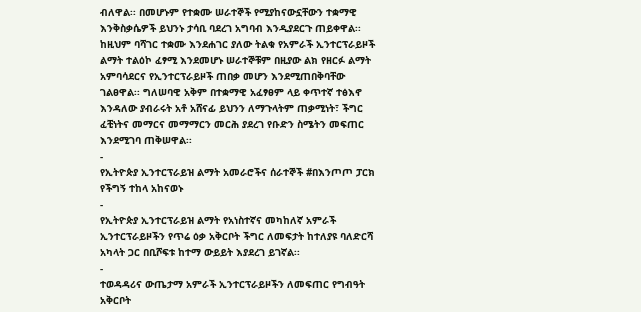ብለዋል፡፡ በመሆኑም የተቋሙ ሠራተኞች የሚያከናውኗቸውን ተቋማዊ እንቅስቃሴዎች ይህንኑ ታሳቢ ባደረገ አግባብ እንዲያደርጉ ጠይቀዋል፡፡ ከዚህም ባሻገር ተቋሙ እንደሐገር ያለው ትልቁ የአምራች ኢንተርፕራይዞች ልማት ተልዕኮ ፈፃሚ እንደመሆኑ ሠራተኞቹም በዚያው ልክ የዘርፉ ልማት አምባሳደርና የኢንተርፕራይዞች ጠበቃ መሆን እንደሚጠበቅባቸው ገልፀዋል፡፡ ግለሠባዊ አቅም በተቋማዊ አፈፃፀም ላይ ቀጥተኛ ተፅእኖ እንዳለው ያብራሩት አቶ አሸናፊ ይህንን ለማጉላትም ጠቃሚነት፣ ችግር ፈቺነትና መማርና መማማርን መርሕ ያደረገ የቡድን ስሜትን መፍጠር እንደሚገባ ጠቅሠዋል፡፡
-
የኢትዮጵያ ኢንተርፕራይዝ ልማት አመራሮችና ሰራተኞች #በእንጦጦ ፓርክ የችግኝ ተከላ አከናወኑ
-
የኢትዮጵያ ኢንተርፕራይዝ ልማት የአነስተኛና መካከለኛ አምራች ኢንተርፕራይዞችን የጥሬ ዕቃ አቅርቦት ችግር ለመፍታት ከተለያዩ ባለድርሻ አካላት ጋር በቢሾፍቱ ከተማ ውይይት እያደረገ ይገኛል፡፡
-
ተወዳዳሪና ውጤታማ አምራች ኢንተርፕራይዞችን ለመፍጠር የግብዓት አቅርቦት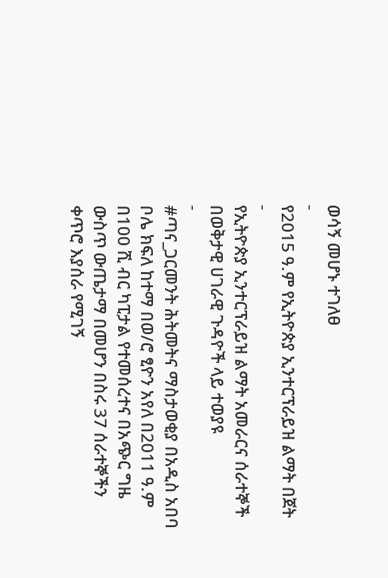ወሳኝ መሆኑ ተገለፀ
-
የ2015 ዓ.ም የኢትዮጵያ ኢንተርፕራይዝ ልማት በጀት
-
የኢትዮጵያ ኢንተርፕራይዝ ልማት አመራርና ሰራተኞች በወቅታዊ ሀገራዊ ጉዳዮች ላይ ተወያዩ
-
#ጣና_ጋርመንት ሕትመትና ማስታወቂያ በአዲስ አበባ ቦሌ ክፍለ ከተማ በወ/ሮ ፂዮን አየለ በ2011 ዓ.ም በ100 ሺ ብር ካፒታል የተመሰረተና በአጭር ግዜ ውስጥ ውጤታማ በመሆን በስሩ 37 ሰራተኞችን ቀጥሮ እያሰራ የሚገኝ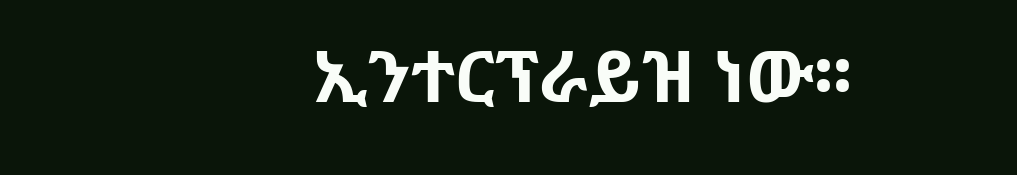ኢንተርፕራይዝ ነው፡፡